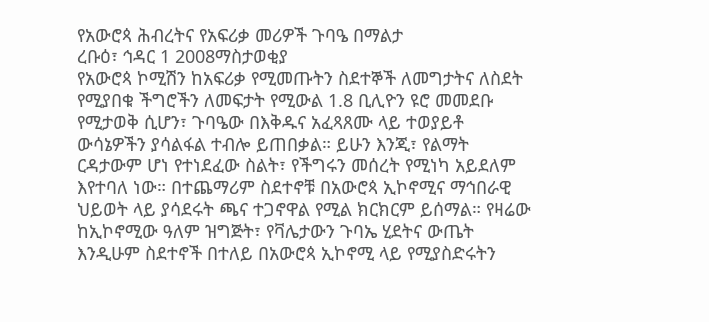የአውሮጳ ሕብረትና የአፍሪቃ መሪዎች ጉባዔ በማልታ
ረቡዕ፣ ኅዳር 1 2008ማስታወቂያ
የአውሮጳ ኮሚሽን ከአፍሪቃ የሚመጡትን ስደተኞች ለመግታትና ለስደት የሚያበቁ ችግሮችን ለመፍታት የሚውል 1.8 ቢሊዮን ዩሮ መመደቡ የሚታወቅ ሲሆን፣ ጉባዔው በእቅዱና አፈጻጸሙ ላይ ተወያይቶ ውሳኔዎችን ያሳልፋል ተብሎ ይጠበቃል። ይሁን እንጂ፣ የልማት ርዳታውም ሆነ የተነደፈው ስልት፣ የችግሩን መሰረት የሚነካ አይደለም እየተባለ ነው። በተጨማሪም ስደተኖቹ በአውሮጳ ኢኮኖሚና ማኅበራዊ ህይወት ላይ ያሳደሩት ጫና ተጋኖዋል የሚል ክርክርም ይሰማል። የዛሬው ከኢኮኖሚው ዓለም ዝግጅት፣ የቫሌታውን ጉባኤ ሂደትና ውጤት እንዲሁም ስደተኖች በተለይ በአውሮጳ ኢኮኖሚ ላይ የሚያስድሩትን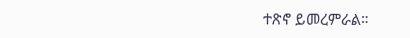ተጽኖ ይመረምራል።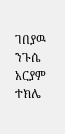ገበያዉ ንጉሴ
አርያም ተክሌ